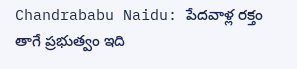Chandrababu Naidu: పేదవాళ్ల రక్తం తాగే ప్రభుత్వం ఇది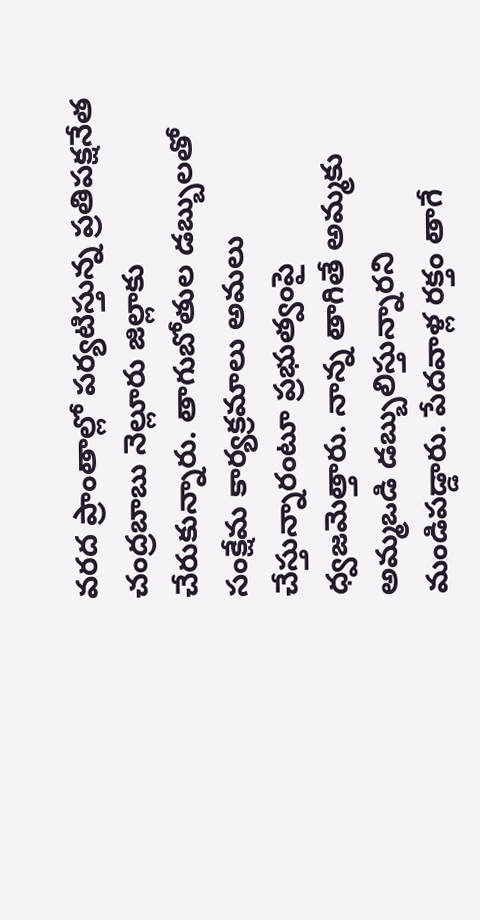వరద ప్రాంతాల్లో పర్యటిస్తున్న ప్రతిపక్షనేత చంద్రబాబు నెల్లూరు జిల్లాకు చేరుకున్నారు. తాగుబోతుల డబ్బులతో సంక్షేమ కార్యక్రమాలు అమలు చేస్తున్నారంటూ ప్రభుత్వంపై ధ్వజమెత్తారు. నాన్న తాగితే అమ్మకు అమ్మఒడి డబ్బులిస్తున్నారని మండిపడ్డారు. పేదవాళ్ల రక్తం తాగే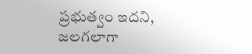ప్రభుత్వం ఇదని, జలగలాగా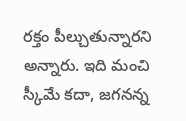రక్తం పీల్చుతున్నారని అన్నారు. ఇది మంచి స్కీమే కదా, జగనన్న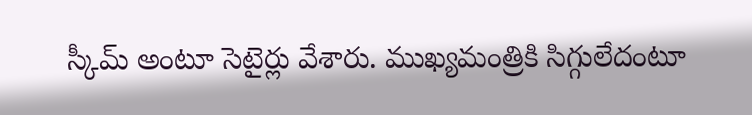స్కీమ్ అంటూ సెటైర్లు వేశారు. ముఖ్యమంత్రికి సిగ్గులేదంటూ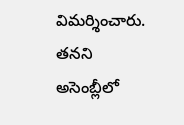విమర్శించారు. తనని అసెంబ్లీలో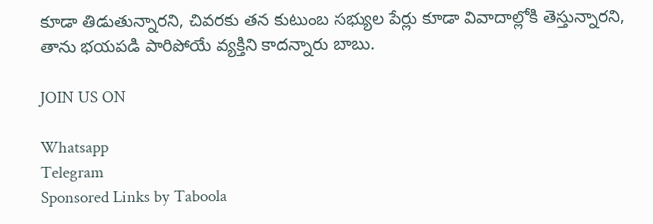కూడా తిడుతున్నారని, చివరకు తన కుటుంబ సభ్యుల పేర్లు కూడా వివాదాల్లోకి తెస్తున్నారని, తాను భయపడి పారిపోయే వ్యక్తిని కాదన్నారు బాబు.

JOIN US ON

Whatsapp
Telegram
Sponsored Links by Taboola